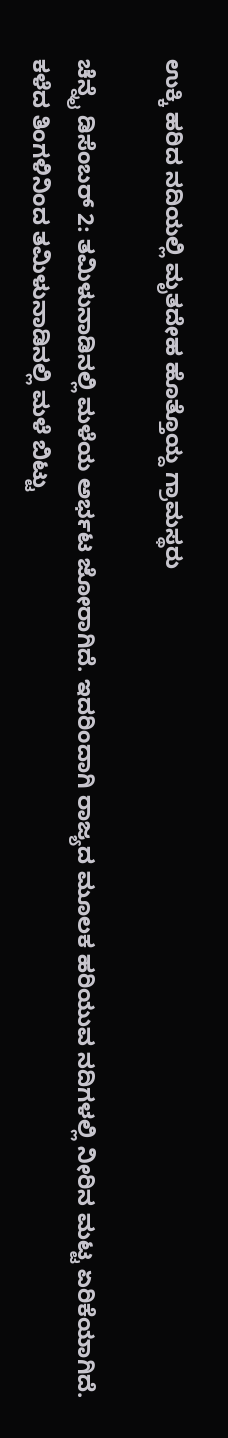ಉಕ್ಕಿ ಹರಿದ ನದಿಯಲ್ಲಿ ಮೃತದೇಹ ಹೊತ್ತೊಯ್ದ ಗ್ರಾಮಸ್ಥರು

ಚೆನ್ನೈ ಡಿಸೆಂಬರ್ 2: ತಮಿಳುನಾಡಿನಲ್ಲಿ ಮಳೆಯ ಅರ್ಭಟ ಜೋರಾಗಿದೆ. ಇದರಿಂದಾಗಿ ರಾಜ್ಯದ ಮೂಲಕ ಹರಿಯುವ ನದಿಗಳಲ್ಲಿ ನೀರಿನ ಮಟ್ಟ ಏರಿಕೆಯಾಗಿದೆ. ಕಳೆದ ತಿಂಗಳಿನಿಂದ ತಮಿಳುನಾಡಿನಲ್ಲಿ ಮಳೆ ಬಿಟ್ಟು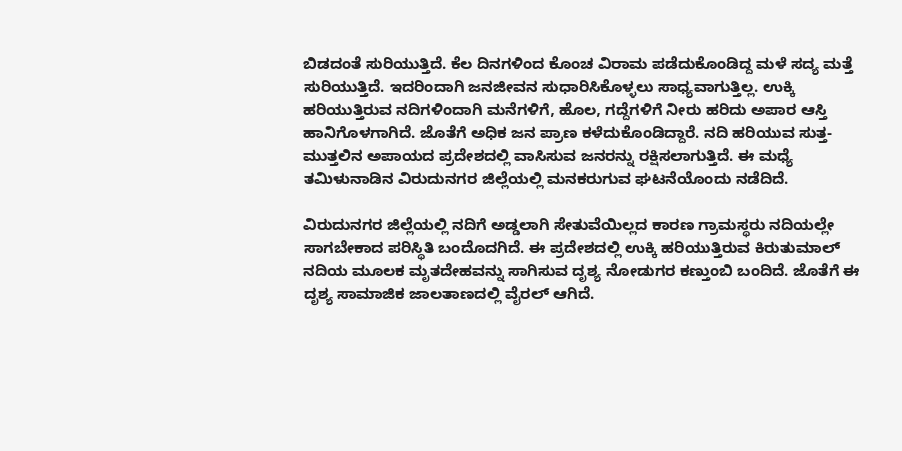ಬಿಡದಂತೆ ಸುರಿಯುತ್ತಿದೆ. ಕೆಲ ದಿನಗಳಿಂದ ಕೊಂಚ ವಿರಾಮ ಪಡೆದುಕೊಂಡಿದ್ದ ಮಳೆ ಸದ್ಯ ಮತ್ತೆ ಸುರಿಯುತ್ತಿದೆ. ಇದರಿಂದಾಗಿ ಜನಜೀವನ ಸುಧಾರಿಸಿಕೊಳ್ಳಲು ಸಾಧ್ಯವಾಗುತ್ತಿಲ್ಲ. ಉಕ್ಕಿ ಹರಿಯುತ್ತಿರುವ ನದಿಗಳಿಂದಾಗಿ ಮನೆಗಳಿಗೆ, ಹೊಲ, ಗದ್ದೆಗಳಿಗೆ ನೀರು ಹರಿದು ಅಪಾರ ಆಸ್ತಿ ಹಾನಿಗೊಳಗಾಗಿದೆ. ಜೊತೆಗೆ ಅಧಿಕ ಜನ ಪ್ರಾಣ ಕಳೆದುಕೊಂಡಿದ್ದಾರೆ. ನದಿ ಹರಿಯುವ ಸುತ್ತ-ಮುತ್ತಲಿನ ಅಪಾಯದ ಪ್ರದೇಶದಲ್ಲಿ ವಾಸಿಸುವ ಜನರನ್ನು ರಕ್ಷಿಸಲಾಗುತ್ತಿದೆ. ಈ ಮಧ್ಯೆ ತಮಿಳುನಾಡಿನ ವಿರುದುನಗರ ಜಿಲ್ಲೆಯಲ್ಲಿ ಮನಕರುಗುವ ಘಟನೆಯೊಂದು ನಡೆದಿದೆ.

ವಿರುದುನಗರ ಜಿಲ್ಲೆಯಲ್ಲಿ ನದಿಗೆ ಅಡ್ಡಲಾಗಿ ಸೇತುವೆಯಿಲ್ಲದ ಕಾರಣ ಗ್ರಾಮಸ್ಥರು ನದಿಯಲ್ಲೇ ಸಾಗಬೇಕಾದ ಪರಿಸ್ಥಿತಿ ಬಂದೊದಗಿದೆ. ಈ ಪ್ರದೇಶದಲ್ಲಿ ಉಕ್ಕಿ ಹರಿಯುತ್ತಿರುವ ಕಿರುತುಮಾಲ್ ನದಿಯ ಮೂಲಕ ಮೃತದೇಹವನ್ನು ಸಾಗಿಸುವ ದೃಶ್ಯ ನೋಡುಗರ ಕಣ್ತುಂಬಿ ಬಂದಿದೆ. ಜೊತೆಗೆ ಈ ದೃಶ್ಯ ಸಾಮಾಜಿಕ ಜಾಲತಾಣದಲ್ಲಿ ವೈರಲ್ ಆಗಿದೆ.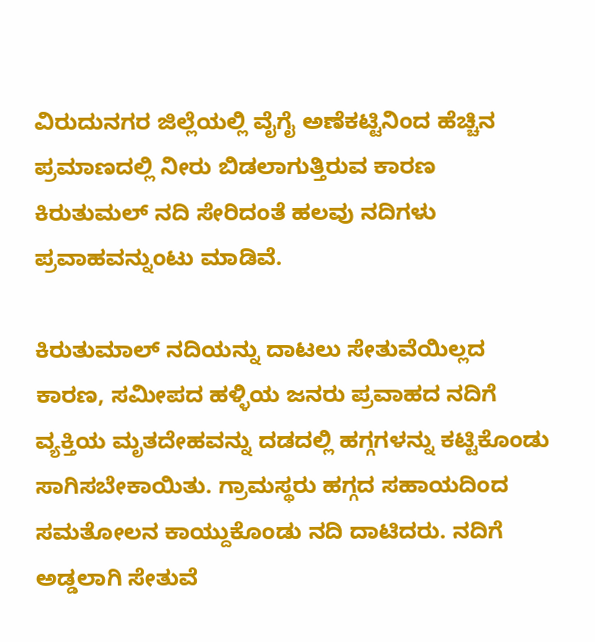ವಿರುದುನಗರ ಜಿಲ್ಲೆಯಲ್ಲಿ ವೈಗೈ ಅಣೆಕಟ್ಟಿನಿಂದ ಹೆಚ್ಚಿನ ಪ್ರಮಾಣದಲ್ಲಿ ನೀರು ಬಿಡಲಾಗುತ್ತಿರುವ ಕಾರಣ ಕಿರುತುಮಲ್ ನದಿ ಸೇರಿದಂತೆ ಹಲವು ನದಿಗಳು ಪ್ರವಾಹವನ್ನುಂಟು ಮಾಡಿವೆ.

ಕಿರುತುಮಾಲ್ ನದಿಯನ್ನು ದಾಟಲು ಸೇತುವೆಯಿಲ್ಲದ ಕಾರಣ, ಸಮೀಪದ ಹಳ್ಳಿಯ ಜನರು ಪ್ರವಾಹದ ನದಿಗೆ ವ್ಯಕ್ತಿಯ ಮೃತದೇಹವನ್ನು ದಡದಲ್ಲಿ ಹಗ್ಗಗಳನ್ನು ಕಟ್ಟಿಕೊಂಡು ಸಾಗಿಸಬೇಕಾಯಿತು. ಗ್ರಾಮಸ್ಥರು ಹಗ್ಗದ ಸಹಾಯದಿಂದ ಸಮತೋಲನ ಕಾಯ್ದುಕೊಂಡು ನದಿ ದಾಟಿದರು. ನದಿಗೆ ಅಡ್ಡಲಾಗಿ ಸೇತುವೆ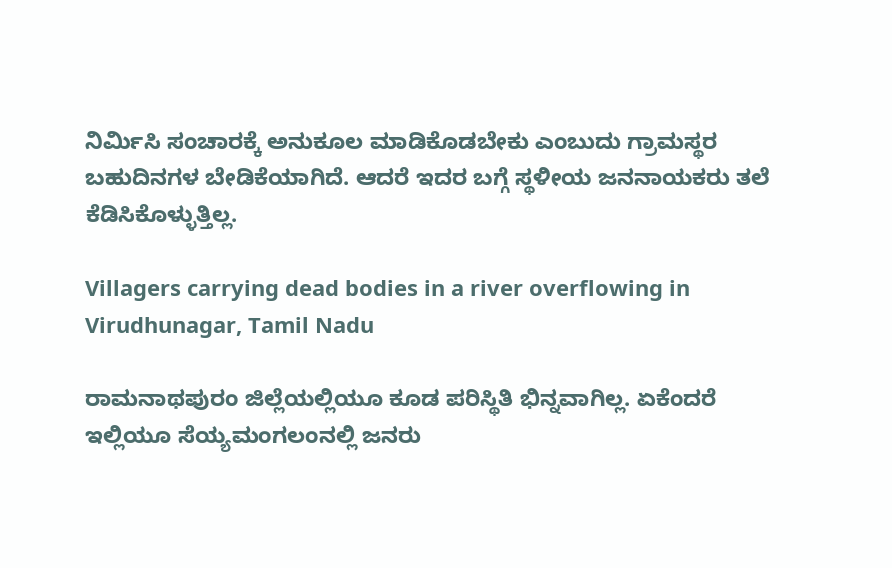ನಿರ್ಮಿಸಿ ಸಂಚಾರಕ್ಕೆ ಅನುಕೂಲ ಮಾಡಿಕೊಡಬೇಕು ಎಂಬುದು ಗ್ರಾಮಸ್ಥರ ಬಹುದಿನಗಳ ಬೇಡಿಕೆಯಾಗಿದೆ. ಆದರೆ ಇದರ ಬಗ್ಗೆ ಸ್ಥಳೀಯ ಜನನಾಯಕರು ತಲೆ ಕೆಡಿಸಿಕೊಳ್ಳುತ್ತಿಲ್ಲ.

Villagers carrying dead bodies in a river overflowing in Virudhunagar, Tamil Nadu

ರಾಮನಾಥಪುರಂ ಜಿಲ್ಲೆಯಲ್ಲಿಯೂ ಕೂಡ ಪರಿಸ್ಥಿತಿ ಭಿನ್ನವಾಗಿಲ್ಲ. ಏಕೆಂದರೆ ಇಲ್ಲಿಯೂ ಸೆಯ್ಯಮಂಗಲಂನಲ್ಲಿ ಜನರು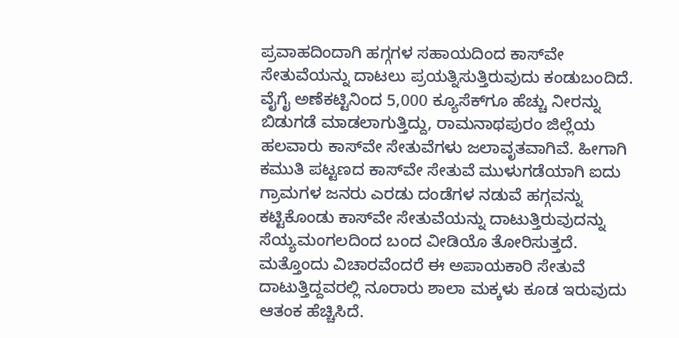ಪ್ರವಾಹದಿಂದಾಗಿ ಹಗ್ಗಗಳ ಸಹಾಯದಿಂದ ಕಾಸ್‌ವೇ ಸೇತುವೆಯನ್ನು ದಾಟಲು ಪ್ರಯತ್ನಿಸುತ್ತಿರುವುದು ಕಂಡುಬಂದಿದೆ. ವೈಗೈ ಅಣೆಕಟ್ಟಿನಿಂದ 5,000 ಕ್ಯೂಸೆಕ್‌ಗೂ ಹೆಚ್ಚು ನೀರನ್ನು ಬಿಡುಗಡೆ ಮಾಡಲಾಗುತ್ತಿದ್ದು, ರಾಮನಾಥಪುರಂ ಜಿಲ್ಲೆಯ ಹಲವಾರು ಕಾಸ್‌ವೇ ಸೇತುವೆಗಳು ಜಲಾವೃತವಾಗಿವೆ. ಹೀಗಾಗಿ ಕಮುತಿ ಪಟ್ಟಣದ ಕಾಸ್‌ವೇ ಸೇತುವೆ ಮುಳುಗಡೆಯಾಗಿ ಐದು ಗ್ರಾಮಗಳ ಜನರು ಎರಡು ದಂಡೆಗಳ ನಡುವೆ ಹಗ್ಗವನ್ನು ಕಟ್ಟಿಕೊಂಡು ಕಾಸ್‌ವೇ ಸೇತುವೆಯನ್ನು ದಾಟುತ್ತಿರುವುದನ್ನು ಸೆಯ್ಯಮಂಗಲದಿಂದ ಬಂದ ವೀಡಿಯೊ ತೋರಿಸುತ್ತದೆ. ಮತ್ತೊಂದು ವಿಚಾರವೆಂದರೆ ಈ ಅಪಾಯಕಾರಿ ಸೇತುವೆ ದಾಟುತ್ತಿದ್ದವರಲ್ಲಿ ನೂರಾರು ಶಾಲಾ ಮಕ್ಕಳು ಕೂಡ ಇರುವುದು ಆತಂಕ ಹೆಚ್ಚಿಸಿದೆ.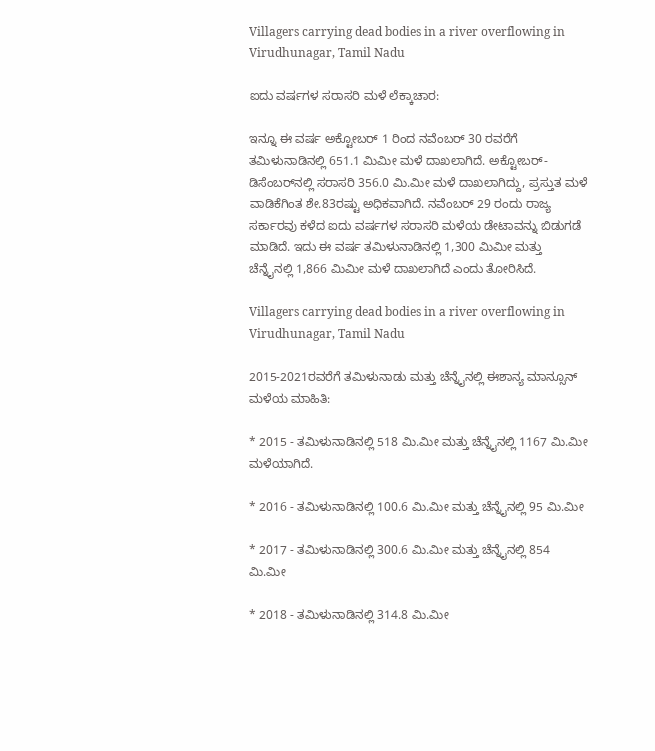Villagers carrying dead bodies in a river overflowing in Virudhunagar, Tamil Nadu

ಐದು ವರ್ಷಗಳ ಸರಾಸರಿ ಮಳೆ ಲೆಕ್ಕಾಚಾರ:

ಇನ್ನೂ ಈ ವರ್ಷ ಅಕ್ಟೋಬರ್ 1 ರಿಂದ ನವೆಂಬರ್ 30 ರವರೆಗೆ ತಮಿಳುನಾಡಿನಲ್ಲಿ 651.1 ಮಿಮೀ ಮಳೆ ದಾಖಲಾಗಿದೆ. ಅಕ್ಟೋಬರ್-ಡಿಸೆಂಬರ್‌ನಲ್ಲಿ ಸರಾಸರಿ 356.0 ಮಿ.ಮೀ ಮಳೆ ದಾಖಲಾಗಿದ್ದು, ಪ್ರಸ್ತುತ ಮಳೆ ವಾಡಿಕೆಗಿಂತ ಶೇ.83ರಷ್ಟು ಅಧಿಕವಾಗಿದೆ. ನವೆಂಬರ್ 29 ರಂದು ರಾಜ್ಯ ಸರ್ಕಾರವು ಕಳೆದ ಐದು ವರ್ಷಗಳ ಸರಾಸರಿ ಮಳೆಯ ಡೇಟಾವನ್ನು ಬಿಡುಗಡೆ ಮಾಡಿದೆ. ಇದು ಈ ವರ್ಷ ತಮಿಳುನಾಡಿನಲ್ಲಿ 1,300 ಮಿಮೀ ಮತ್ತು ಚೆನ್ನೈನಲ್ಲಿ 1,866 ಮಿಮೀ ಮಳೆ ದಾಖಲಾಗಿದೆ ಎಂದು ತೋರಿಸಿದೆ.

Villagers carrying dead bodies in a river overflowing in Virudhunagar, Tamil Nadu

2015-2021ರವರೆಗೆ ತಮಿಳುನಾಡು ಮತ್ತು ಚೆನ್ನೈನಲ್ಲಿ ಈಶಾನ್ಯ ಮಾನ್ಸೂನ್ ಮಳೆಯ ಮಾಹಿತಿ:

* 2015 - ತಮಿಳುನಾಡಿನಲ್ಲಿ 518 ಮಿ.ಮೀ ಮತ್ತು ಚೆನ್ನೈನಲ್ಲಿ 1167 ಮಿ.ಮೀ ಮಳೆಯಾಗಿದೆ.

* 2016 - ತಮಿಳುನಾಡಿನಲ್ಲಿ 100.6 ಮಿ.ಮೀ ಮತ್ತು ಚೆನ್ನೈನಲ್ಲಿ 95 ಮಿ.ಮೀ

* 2017 - ತಮಿಳುನಾಡಿನಲ್ಲಿ 300.6 ಮಿ.ಮೀ ಮತ್ತು ಚೆನ್ನೈನಲ್ಲಿ 854 ಮಿ.ಮೀ

* 2018 - ತಮಿಳುನಾಡಿನಲ್ಲಿ 314.8 ಮಿ.ಮೀ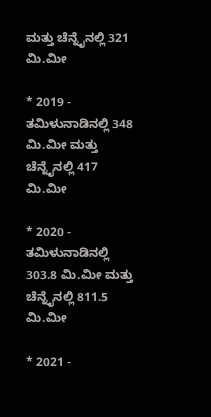ಮತ್ತು ಚೆನ್ನೈನಲ್ಲಿ 321 ಮಿ.ಮೀ

* 2019 - ತಮಿಳುನಾಡಿನಲ್ಲಿ 348 ಮಿ.ಮೀ ಮತ್ತು ಚೆನ್ನೈನಲ್ಲಿ 417 ಮಿ.ಮೀ

* 2020 - ತಮಿಳುನಾಡಿನಲ್ಲಿ 303.8 ಮಿ.ಮೀ ಮತ್ತು ಚೆನ್ನೈನಲ್ಲಿ 811.5 ಮಿ.ಮೀ

* 2021 -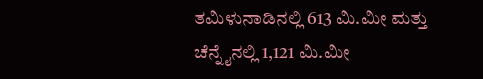ತಮಿಳುನಾಡಿನಲ್ಲಿ 613 ಮಿ.ಮೀ ಮತ್ತು ಚೆನ್ನೈನಲ್ಲಿ 1,121 ಮಿ.ಮೀ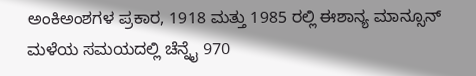ಅಂಕಿಅಂಶಗಳ ಪ್ರಕಾರ, 1918 ಮತ್ತು 1985 ರಲ್ಲಿ ಈಶಾನ್ಯ ಮಾನ್ಸೂನ್ ಮಳೆಯ ಸಮಯದಲ್ಲಿ ಚೆನ್ನೈ 970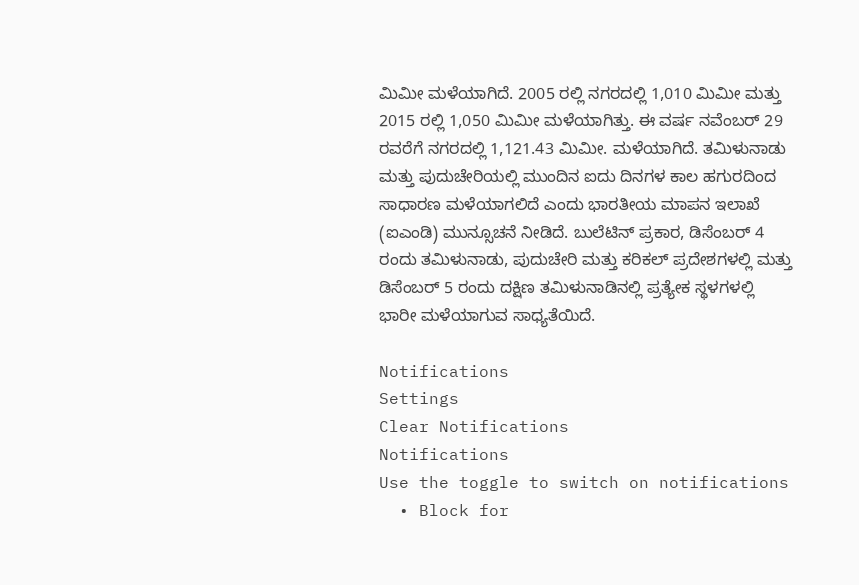ಮಿಮೀ ಮಳೆಯಾಗಿದೆ. 2005 ರಲ್ಲಿ ನಗರದಲ್ಲಿ 1,010 ಮಿಮೀ ಮತ್ತು 2015 ರಲ್ಲಿ 1,050 ಮಿಮೀ ಮಳೆಯಾಗಿತ್ತು. ಈ ವರ್ಷ ನವೆಂಬರ್ 29 ರವರೆಗೆ ನಗರದಲ್ಲಿ 1,121.43 ಮಿಮೀ. ಮಳೆಯಾಗಿದೆ. ತಮಿಳುನಾಡು ಮತ್ತು ಪುದುಚೇರಿಯಲ್ಲಿ ಮುಂದಿನ ಐದು ದಿನಗಳ ಕಾಲ ಹಗುರದಿಂದ ಸಾಧಾರಣ ಮಳೆಯಾಗಲಿದೆ ಎಂದು ಭಾರತೀಯ ಮಾಪನ ಇಲಾಖೆ (ಐಎಂಡಿ) ಮುನ್ಸೂಚನೆ ನೀಡಿದೆ. ಬುಲೆಟಿನ್ ಪ್ರಕಾರ, ಡಿಸೆಂಬರ್ 4 ರಂದು ತಮಿಳುನಾಡು, ಪುದುಚೇರಿ ಮತ್ತು ಕರಿಕಲ್ ಪ್ರದೇಶಗಳಲ್ಲಿ ಮತ್ತು ಡಿಸೆಂಬರ್ 5 ರಂದು ದಕ್ಷಿಣ ತಮಿಳುನಾಡಿನಲ್ಲಿ ಪ್ರತ್ಯೇಕ ಸ್ಥಳಗಳಲ್ಲಿ ಭಾರೀ ಮಳೆಯಾಗುವ ಸಾಧ್ಯತೆಯಿದೆ.

Notifications
Settings
Clear Notifications
Notifications
Use the toggle to switch on notifications
  • Block for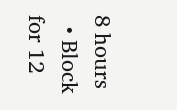8 hours
  • Block for 12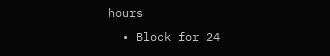hours
  • Block for 24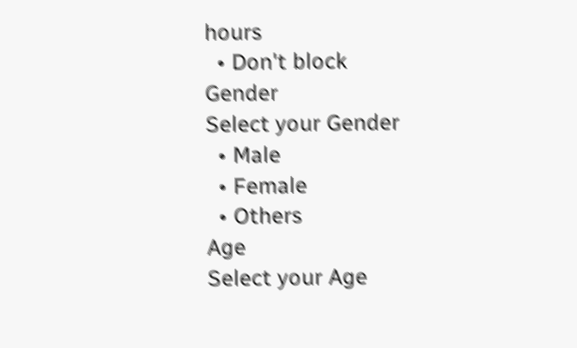hours
  • Don't block
Gender
Select your Gender
  • Male
  • Female
  • Others
Age
Select your Age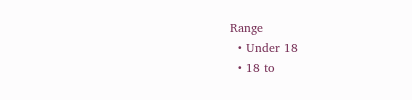Range
  • Under 18
  • 18 to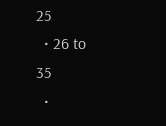25
  • 26 to 35
  •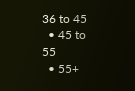36 to 45
  • 45 to 55
  • 55+